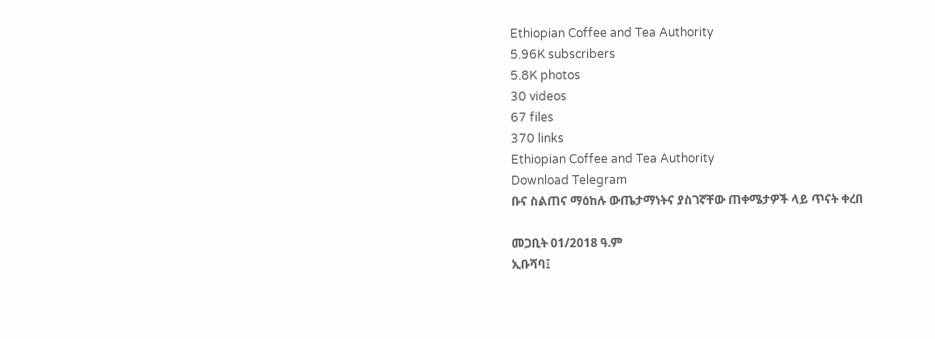Ethiopian Coffee and Tea Authority
5.96K subscribers
5.8K photos
30 videos
67 files
370 links
Ethiopian Coffee and Tea Authority
Download Telegram
ቡና ስልጠና ማዕከሉ ውጤታማነትና ያስገኛቸው ጠቀሜታዎች ላይ ጥናት ቀረበ

መጋቢት 01/2018 ዓ.ም
ኢቡሻባ፤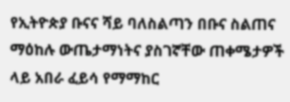የኢትዮጵያ ቡናና ሻይ ባለስልጣን በቡና ስልጠና ማዕከሉ ውጤታማነትና ያስገኛቸው ጠቀሜታዎች ላይ አበራ ፈይሳ የማማከር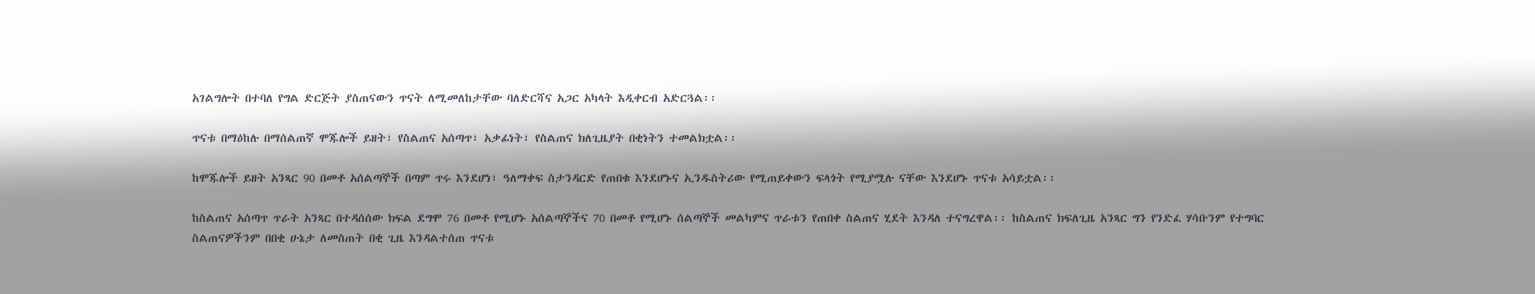አገልግሎት በተባለ የግል ድርጅት ያስጠናውን ጥናት ለሚመለከታቸው ባለድርሻና አጋር አካላት እዲቀርብ አድርጓል፡፡

ጥናቱ በማዕከሉ በማሰልጠኛ ሞጁሎች ይዘት፣ የስልጠና አሰጣጥ፣ አቃፊነት፣ የስልጠና ክለጊዜያት በቂነትን ተመልክቷል፡፡

ከሞጁሎች ይዘት አንጻር 90 በመቶ አሰልጣኞች በጣም ጥሩ እንደሆነ፣ ዓለማቀፍ ስታንዳርድ የጠበቁ እንደሆኑና ኢንዱስትሪው የሚጠይቀውን ፍላጎት የሚያሟሉ ናቸው እንደሆኑ ጥናቱ አሳይቷል፡፡

ከስልጠና አሰጣጥ ጥራት አንጻር በተዳሰሰው ክፍል ደግሞ 76 በመቶ የሚሆኑ አሰልጣኞችና 70 በመቶ የሚሆኑ ሰልጣኞች መልካምና ጥራቱን የጠበቀ ስልጠና ሂደት እንዳለ ተናግረዋል፡፡ ከስልጠና ክፍለጊዜ አንጻር ግን የንድፈ ሃሳቡንም የተግባር ስልጠናዎችንም በበቂ ሁኔታ ለመስጠት በቂ ጊዜ እንዳልተሰጠ ጥናቱ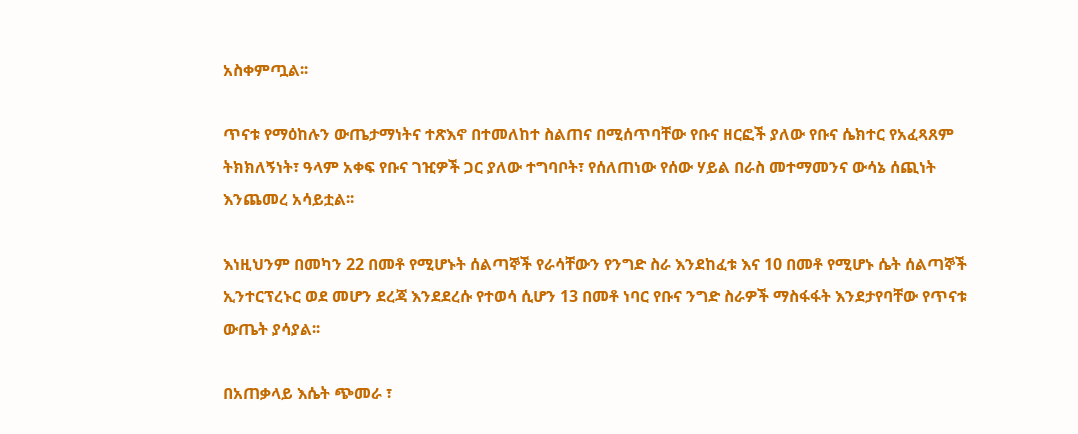አስቀምጧል፡፡

ጥናቱ የማዕከሉን ውጤታማነትና ተጽእኖ በተመለከተ ስልጠና በሚሰጥባቸው የቡና ዘርፎች ያለው የቡና ሴክተር የአፈጻጸም ትክክለኝነት፣ ዓላም አቀፍ የቡና ገዢዎች ጋር ያለው ተግባቦት፣ የሰለጠነው የሰው ሃይል በራስ መተማመንና ውሳኔ ሰጪነት እንጨመረ አሳይቷል፡፡

እነዚህንም በመካን 22 በመቶ የሚሆኑት ሰልጣኞች የራሳቸውን የንግድ ስራ እንደከፈቱ እና 10 በመቶ የሚሆኑ ሴት ሰልጣኞች ኢንተርፕረኑር ወደ መሆን ደረጃ እንደደረሱ የተወሳ ሲሆን 13 በመቶ ነባር የቡና ንግድ ስራዎች ማስፋፋት እንደታየባቸው የጥናቱ ውጤት ያሳያል፡፡

በአጠቃላይ እሴት ጭመራ ፣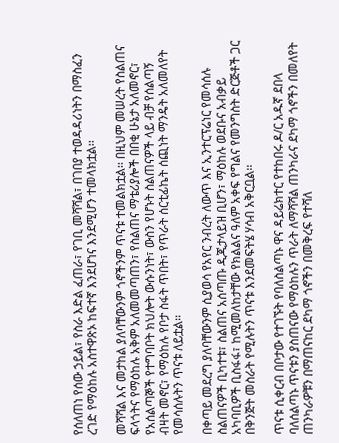የሰለጠነ የሰው ኃይል፣ የስራ እድል ፈጠራ፣ የገቢ መሻሻል፣ በገበያ ተወዳዳሪነትን በማስፈን ረገድ የማዕከሉ አስተዋጽኦ ከፍተኛ እንደሆነና እንደሚሆን ተመላክቷል፡፡

መሻሻል እና መታከል ያለባቸውንም ጎኖችንም ጥናቱ ተመልክቷል፡፡ በዚህም መሠረት የስልጠና ፍላጎትና የማዕከሉ አቅም አለመመጣጠን፣ የስልጠና ማቴሪያሎች በበቂ ሁኔታ አለመኖር፣ የአሰልጣኞች የተግባቦት ክህሎት ውሱንነት፣ ውስን የሆኑት ስልጠናዎች ላይ ብቻ የሰልጣኝ ብዛት መኖር፣ የማዕከሉ የቦታ ስፋት ጥበት፣ የጥራት ሰርቲፊኬት ሰጪነት ማንዴት አለመለየት የመሳሰሉትን ጥናቱ ለይቷል፡፡

በቀጣይ መደረግ ያለባቸውንም ሲያወሳ የአየር ንብረት ለውጥ እና ኢንተርፕሬነር የመሳሰሉ ስልጠናዎች ቢካተቱ፣ ስልጠና አሰጣጡ ዲጂታላይዝ ቢሆን፣ ማዕከሉ ወደቡና አብቃይ አካባቢዎች ቢስፋፋ፣ ከሚመለከታቸው የክልልና ዓለም አቀፍ የግልና የመንግስት ድርጅቶች ጋር በቅንጅት መስራት የሚሉትን ጥናቱ እንደመፍትሄ ሃሳብ አቅርቧል፡፡

ጥናቱ ሲቀርብ በቦታው የተገኙት የባለስልጣኑ ዋና ዳይሬክተር የተከበሩ ዶ/ር አዱኛ ደበላ ባለሰልጣኑ ጥናቱን ያስጠናው የማዕከሉን ጥራት ለማሻሻል ጠንካራና ደካማ ጎኖችን በመለየት ጠንካራዎቹን በማጠናከር ደካማ ጎኖችን በመቅረፍ የተሻለ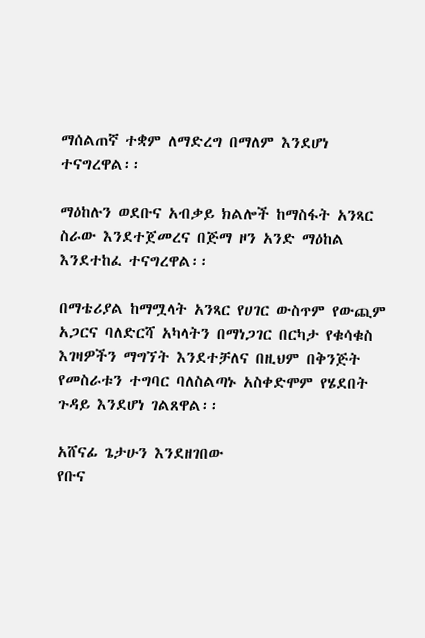ማሰልጠኛ ተቋም ለማድረግ በማለም እንደሆነ ተናግረዋል፡፡

ማዕከሉን ወደቡና አብቃይ ክልሎች ከማስፋት አንጻር ስራው እንደተጀመረና በጅማ ዞን አንድ ማዕከል እንደተከፈ ተናግረዋል፡፡

በማቴሪያል ከማሟላት አንጻር የሀገር ውስጥም የውጪም አጋርና ባለድርሻ አካላትን በማነጋገር በርካታ የቁሳቁስ እገዛዎችን ማግኘት እንደተቻለና በዚህም በቅንጅት የመስራቱን ተግባር ባለስልጣኑ አስቀድሞም የሄደበት ጉዳይ እንደሆነ ገልጸዋል፡፡

አሸናፊ ጌታሁን እንደዘገበው
የቡና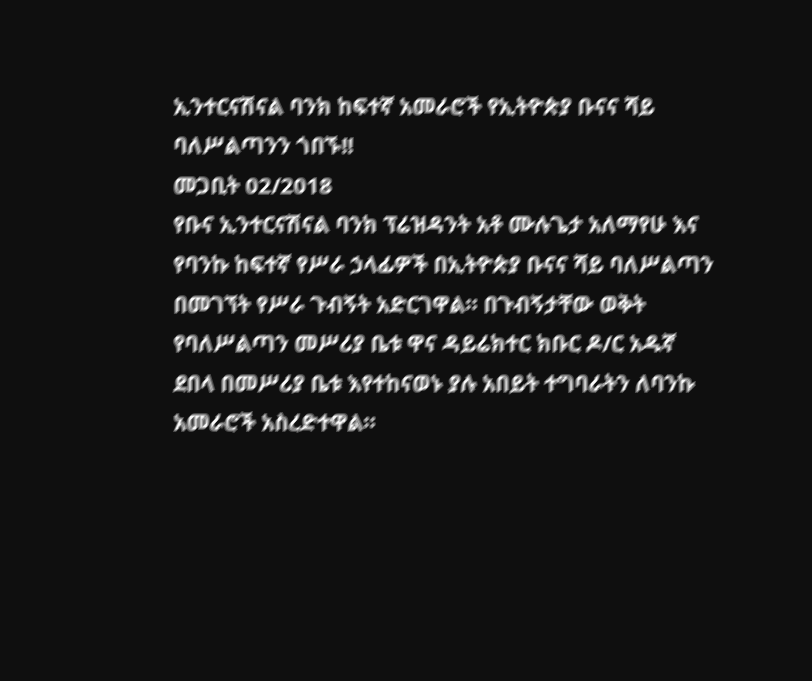ኢንተርናሽናል ባንክ ከፍተኛ አመራሮች የኢትዮጵያ ቡናና ሻይ ባለሥልጣንን ጎበኙ!!
መጋቢት 02/2018
የቡና ኢንተርናሽናል ባንክ ፕሬዝዳንት አቶ ሙሉጌታ አለማየሁ እና የባንኩ ከፍተኛ የሥራ ኃላፊዎች በኢትዮጵያ ቡናና ሻይ ባለሥልጣን በመገኘት የሥራ ጉብኝት አድርገዋል። በጉብኝታቸው ወቅት የባለሥልጣን መሥሪያ ቤቱ ዋና ዳይሬክተር ክቡር ዶ/ር አዱኛ ደበላ በመሥሪያ ቤቱ እየተከናወኑ ያሉ አበይት ተግባራትን ለባንኩ አመራሮች አስረድተዋል።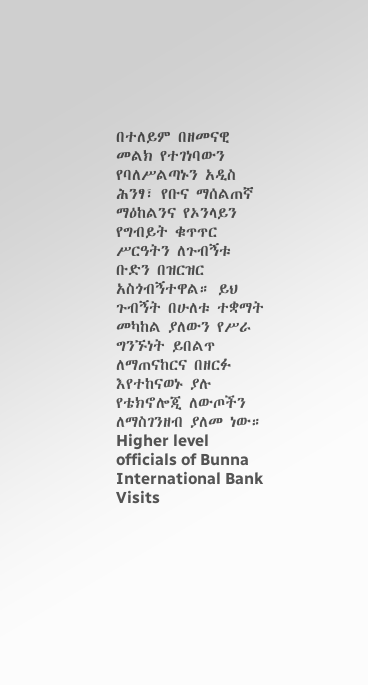በተለይም በዘመናዊ መልክ የተገነባውን የባለሥልጣኑን አዲስ ሕንፃ፣ የቡና ማሰልጠኛ ማዕከልንና የኦንላይን የግብይት ቁጥጥር ሥርዓትን ለጉብኝቱ ቡድን በዝርዝር አስጎብኝተዋል። ይህ ጉብኝት በሁለቱ ተቋማት መካከል ያለውን የሥራ ግንኙነት ይበልጥ ለማጠናከርና በዘርፉ እየተከናወኑ ያሉ የቴክኖሎጂ ለውጦችን ለማስገንዘብ ያለመ ነው።
Higher level officials of Bunna International Bank Visits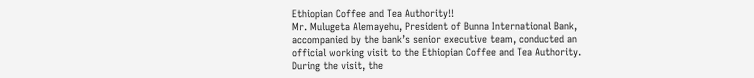Ethiopian Coffee and Tea Authority!!
Mr. Mulugeta Alemayehu, President of Bunna International Bank, accompanied by the bank’s senior executive team, conducted an official working visit to the Ethiopian Coffee and Tea Authority. During the visit, the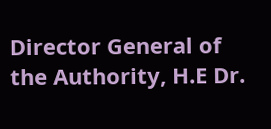Director General of the Authority, H.E Dr.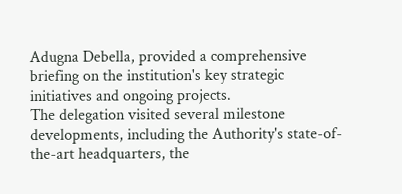Adugna Debella, provided a comprehensive briefing on the institution's key strategic initiatives and ongoing projects.
The delegation visited several milestone developments, including the Authority's state-of-the-art headquarters, the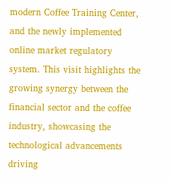modern Coffee Training Center, and the newly implemented online market regulatory system. This visit highlights the growing synergy between the financial sector and the coffee industry, showcasing the technological advancements driving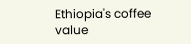Ethiopia's coffee value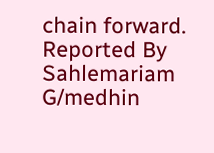chain forward. Reported By Sahlemariam G/medhin